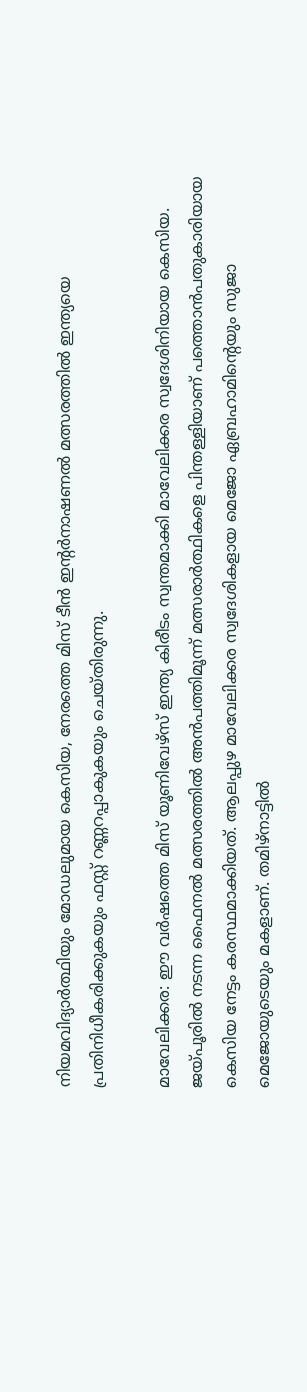നിയമവിദ്യാർത്ഥിയും മോഡലുമായ കെസിയ, നേരത്തെ മിസ് ടീൻ ഇന്റർനാഷണൽ മത്സരത്തിൽ ഇന്ത്യയെ പ്രതിനിധീകരിക്കുകയും ഫസ്റ്റ് റണ്ണറപ്പാകുകയും ചെയ്തിരുന്നു.

മാവേലിക്കര: ഈ വർഷത്തെ മിസ് യൂണിവേഴ്സ് ഇന്ത്യ കിരീടം സ്വന്തമാക്കി മാവേലിക്കര സ്വദേശിനിയായ കെസിയ. ജയ്പൂരിൽ നടന്ന ഫൈനൽ മത്സരത്തിൽ അൻപത്തിമൂന്ന് മത്സരാർത്ഥികളെ പിന്തള്ളിയാണ് പത്തൊൻപതുകാരിയായ കെസിയ നേട്ടം കരസ്ഥമാക്കിയത്. ആലപ്പുഴ മാവേലിക്കര സ്വദേശികളായ മെജോ ഏബ്രഹാമിന്റെയും സുജാ മെജോയുടെയും മകളാണ്. തമിഴ്‌നാട്ടിൽ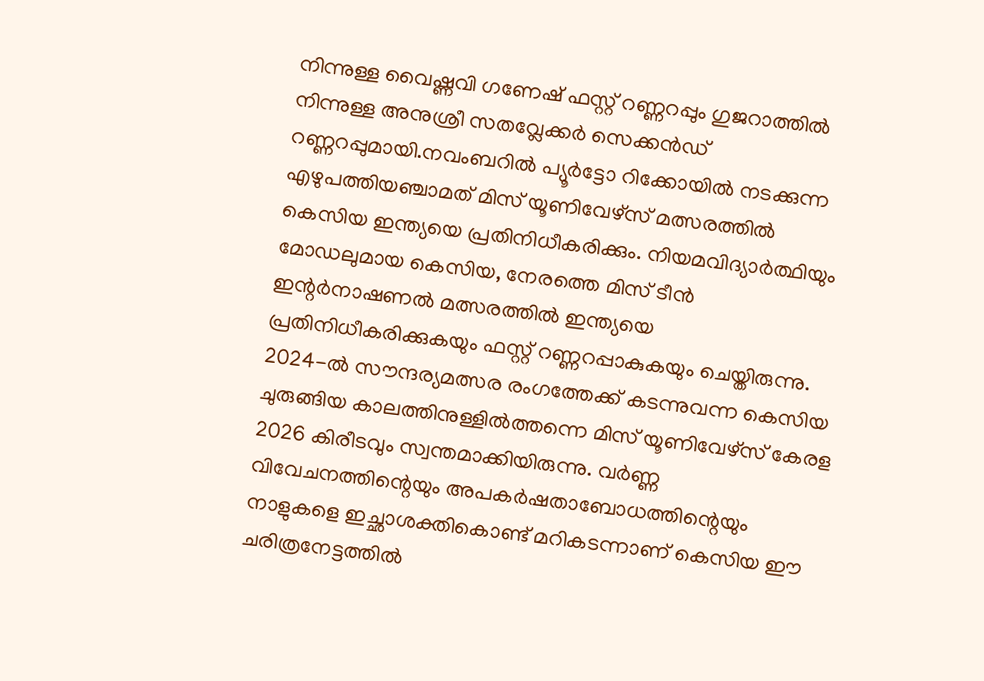നിന്നുള്ള വൈഷ്ണവി ഗണേഷ് ഫസ്റ്റ് റണ്ണറപ്പും ഗുജറാത്തിൽ നിന്നുള്ള അനുശ്രീ സതവ്ലേക്കർ സെക്കൻഡ് റണ്ണറപ്പുമായി.നവംബറിൽ പ്യൂർട്ടോ റിക്കോയിൽ നടക്കുന്ന എഴുപത്തിയഞ്ചാമത് മിസ് യൂണിവേഴ്സ് മത്സരത്തിൽ കെസിയ ഇന്ത്യയെ പ്രതിനിധീകരിക്കും. നിയമവിദ്യാർത്ഥിയും മോഡലുമായ കെസിയ, നേരത്തെ മിസ് ടീൻ ഇന്റർനാഷണൽ മത്സരത്തിൽ ഇന്ത്യയെ പ്രതിനിധീകരിക്കുകയും ഫസ്റ്റ് റണ്ണറപ്പാകുകയും ചെയ്തിരുന്നു. 2024-ൽ സൗന്ദര്യമത്സര രംഗത്തേക്ക് കടന്നുവന്ന കെസിയ ചുരുങ്ങിയ കാലത്തിനുള്ളിൽത്തന്നെ മിസ് യൂണിവേഴ്സ് കേരള 2026 കിരീടവും സ്വന്തമാക്കിയിരുന്നു. വർണ്ണ വിവേചനത്തിന്റെയും അപകർഷതാബോധത്തിന്റെയും നാളുകളെ ഇച്ഛാശക്തികൊണ്ട് മറികടന്നാണ് കെസിയ ഈ ചരിത്രനേട്ടത്തിൽ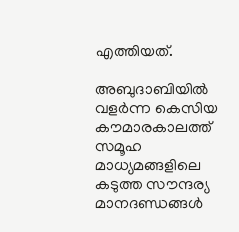എത്തിയത്.

അബുദാബിയിൽ വളർന്ന കെസിയ കൗമാരകാലത്ത് സമൂഹ മാധ്യമങ്ങളിലെ കടുത്ത സൗന്ദര്യ മാനദണ്ഡങ്ങൾ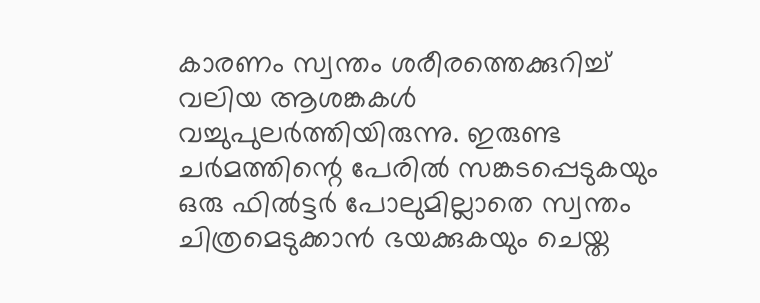കാരണം സ്വന്തം ശരീരത്തെക്കുറിച്ച് വലിയ ആശങ്കകൾ വച്ചുപുലർത്തിയിരുന്നു. ഇരുണ്ട ചർമത്തിന്റെ പേരിൽ സങ്കടപ്പെടുകയും ഒരു ഫിൽട്ടർ പോലുമില്ലാതെ സ്വന്തം ചിത്രമെടുക്കാൻ ഭയക്കുകയും ചെയ്ത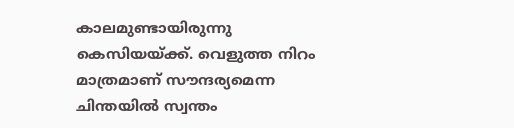കാലമുണ്ടായിരുന്നു കെസിയയ്ക്ക്. വെളുത്ത നിറം മാത്രമാണ് സൗന്ദര്യമെന്ന ചിന്തയിൽ സ്വന്തം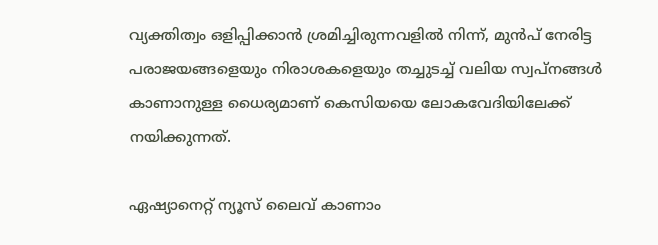വ്യക്തിത്വം ഒളിപ്പിക്കാൻ ശ്രമിച്ചിരുന്നവളിൽ നിന്ന്, മുൻപ് നേരിട്ട പരാജയങ്ങളെയും നിരാശകളെയും തച്ചുടച്ച് വലിയ സ്വപ്നങ്ങൾ കാണാനുള്ള ധൈര്യമാണ് കെസിയയെ ലോകവേദിയിലേക്ക് നയിക്കുന്നത്.

ഏഷ്യാനെറ്റ് ന്യൂസ് ലൈവ് കാണാം